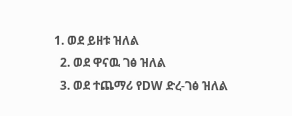1. ወደ ይዘቱ ዝለል
  2. ወደ ዋናዉ ገፅ ዝለል
  3. ወደ ተጨማሪ የDW ድረ-ገፅ ዝለል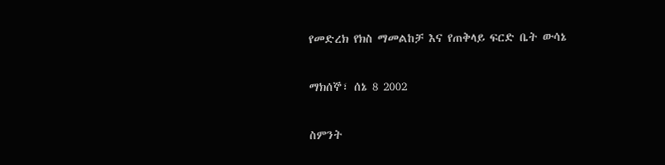የመድረክ የክስ ማመልከቻ እና የጠቅላይ ፍርድ ቤት ውሳኔ

ማክሰኞ፣ ሰኔ 8 2002

ስምንት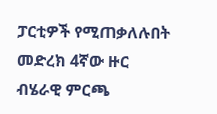ፓርቲዎች የሚጠቃለሉበት መድረክ 4ኛው ዙር ብሄራዊ ምርጫ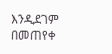እንዲደገም በመጠየቀ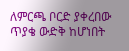ለምርጫ ቦርድ ያቀረበው ጥያቄ ውድቅ ከሆነበት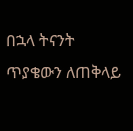በኋላ ትናንት ጥያቄውን ለጠቅላይ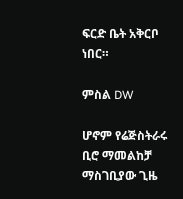ፍርድ ቤት አቅርቦ ነበር።

ምስል DW

ሆኖም የሬጅስትራሩ ቢሮ ማመልከቻ ማስገቢያው ጊዜ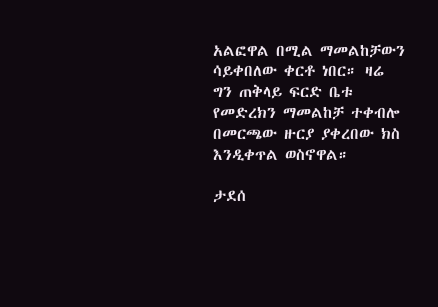አልፎዋል በሚል ማመልከቻውን ሳይቀበለው ቀርቶ ነበር። ዛሬ ግን ጠቅላይ ፍርድ ቤቱ የመድረክን ማመልከቻ ተቀብሎ በመርጫው ዙርያ ያቀረበው ክስ እንዲቀጥል ወስኖዋል።

ታደሰ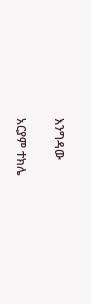እንግዳው

አርያም ተክሌ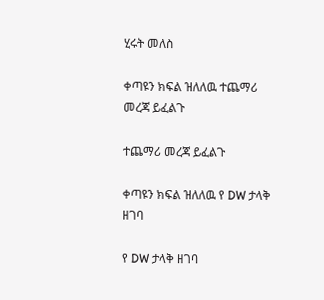ሂሩት መለስ

ቀጣዩን ክፍል ዝለለዉ ተጨማሪ መረጃ ይፈልጉ

ተጨማሪ መረጃ ይፈልጉ

ቀጣዩን ክፍል ዝለለዉ የ DW ታላቅ ዘገባ

የ DW ታላቅ ዘገባ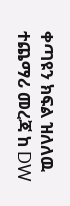ቀጣዩን ክፍል ዝለለዉ ተጨማሪ መረጃ ከ DW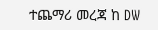ተጨማሪ መረጃ ከ DW